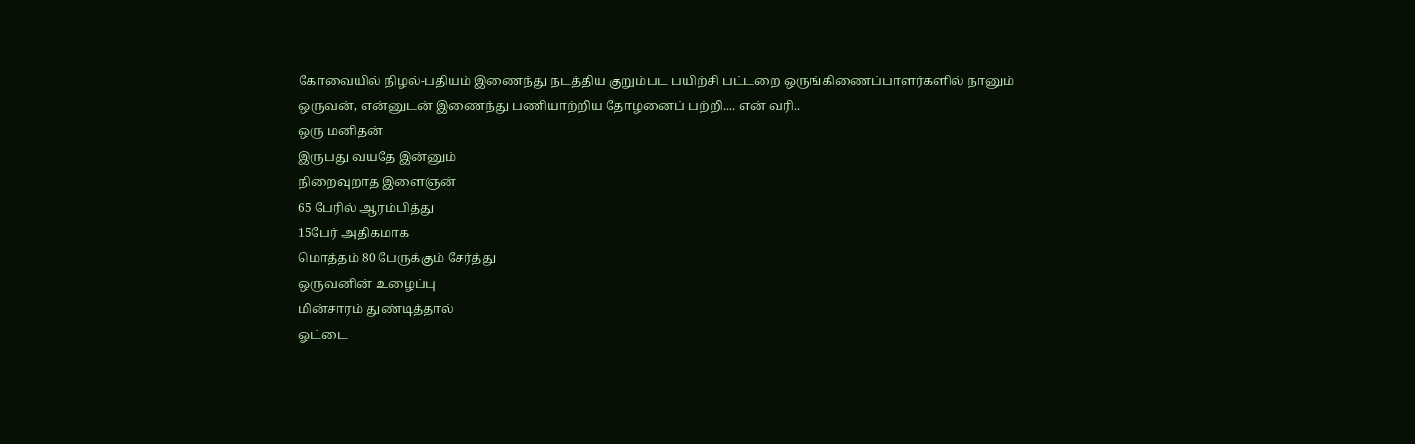கோவையில் நிழல்-பதியம் இணைந்து நடத்திய குறும்பட பயிற்சி பட்டறை ஒருங்கிணைப்பாளர்களில் நானும் ஒருவன், என்னுடன் இணைந்து பணியாற்றிய தோழனைப் பற்றி.... என் வரி..
ஒரு மனிதன்
இருபது வயதே இன்னும்
நிறைவுறாத இளைஞன்
65 பேரில் ஆரம்பித்து
15பேர் அதிகமாக
மொத்தம் 80 பேருக்கும் சேர்த்து
ஒருவனின் உழைப்பு
மின்சாரம் துண்டித்தால்
ஓட்டை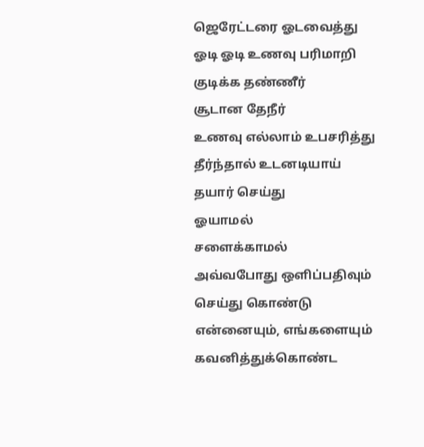ஜெரேட்டரை ஓடவைத்து
ஓடி ஓடி உணவு பரிமாறி
குடிக்க தண்ணீர்
சூடான தேநீர்
உணவு எல்லாம் உபசரித்து
தீர்ந்தால் உடனடியாய்
தயார் செய்து
ஓயாமல்
சளைக்காமல்
அவ்வபோது ஒளிப்பதிவும்
செய்து கொண்டு
என்னையும், எங்களையும் கவனித்துக்கொண்ட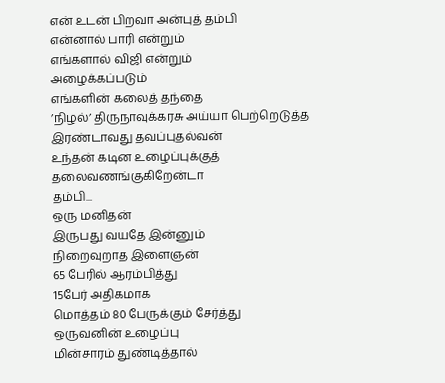என் உடன் பிறவா அன்புத் தம்பி
என்னால் பாரி என்றும்
எங்களால் விஜி என்றும்
அழைக்கப்படும்
எங்களின் கலைத் தந்தை
’நிழல்’ திருநாவுக்கரசு அய்யா பெற்றெடுத்த
இரண்டாவது தவப்புதல்வன்
உந்தன் கடின உழைப்புக்குத்
தலைவணங்குகிறேன்டா
தம்பி...
ஒரு மனிதன்
இருபது வயதே இன்னும்
நிறைவுறாத இளைஞன்
65 பேரில் ஆரம்பித்து
15பேர் அதிகமாக
மொத்தம் 80 பேருக்கும் சேர்த்து
ஒருவனின் உழைப்பு
மின்சாரம் துண்டித்தால்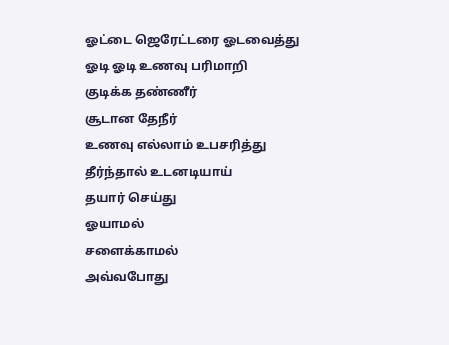ஓட்டை ஜெரேட்டரை ஓடவைத்து
ஓடி ஓடி உணவு பரிமாறி
குடிக்க தண்ணீர்
சூடான தேநீர்
உணவு எல்லாம் உபசரித்து
தீர்ந்தால் உடனடியாய்
தயார் செய்து
ஓயாமல்
சளைக்காமல்
அவ்வபோது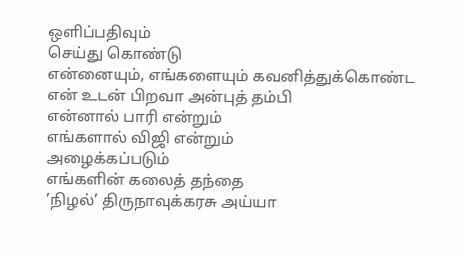ஒளிப்பதிவும்
செய்து கொண்டு
என்னையும், எங்களையும் கவனித்துக்கொண்ட
என் உடன் பிறவா அன்புத் தம்பி
என்னால் பாரி என்றும்
எங்களால் விஜி என்றும்
அழைக்கப்படும்
எங்களின் கலைத் தந்தை
’நிழல்’ திருநாவுக்கரசு அய்யா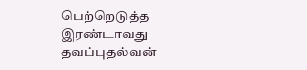பெற்றெடுத்த
இரண்டாவது தவப்புதல்வன்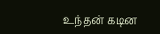உந்தன் கடின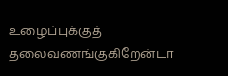உழைப்புக்குத்
தலைவணங்குகிறேன்டா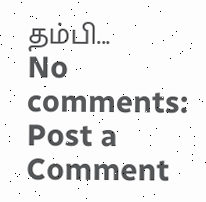தம்பி...
No comments:
Post a Comment